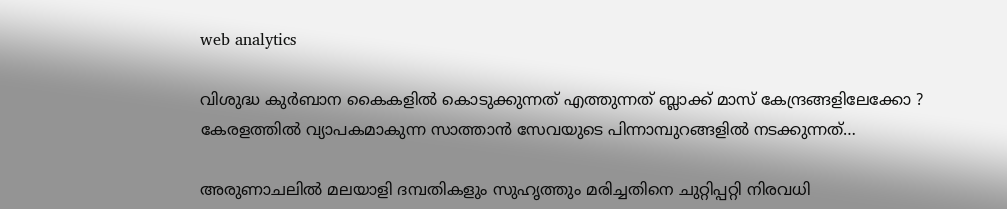web analytics

വിശുദ്ധ കുർബാന കൈകളിൽ കൊടുക്കുന്നത് എത്തുന്നത് ബ്ലാക്ക് മാസ് കേന്ദ്രങ്ങളിലേക്കോ ? കേരളത്തിൽ വ്യാപകമാകുന്ന സാത്താൻ സേവയുടെ പിന്നാമ്പുറങ്ങളിൽ നടക്കുന്നത്…

അരുണാചലിൽ മലയാളി ദമ്പതികളും സുഹൃത്തും മരിച്ചതിനെ ചുറ്റിപ്പറ്റി നിരവധി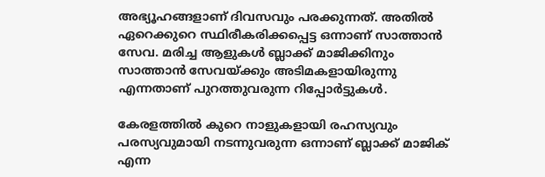അഭ്യൂഹങ്ങളാണ് ദിവസവും പരക്കുന്നത്. അതിൽ ഏറെക്കുറെ സ്ഥിരീകരിക്കപ്പെട്ട ഒന്നാണ് സാത്താൻ സേവ. മരിച്ച ആളുകൾ ബ്ലാക്ക് മാജിക്കിനും സാത്താൻ സേവയ്ക്കും അടിമകളായിരുന്നു എന്നതാണ് പുറത്തുവരുന്ന റിപ്പോർട്ടുകൾ.

കേരളത്തിൽ കുറെ നാളുകളായി രഹസ്യവും പരസ്യവുമായി നടന്നുവരുന്ന ഒന്നാണ് ബ്ലാക്ക് മാജിക് എന്ന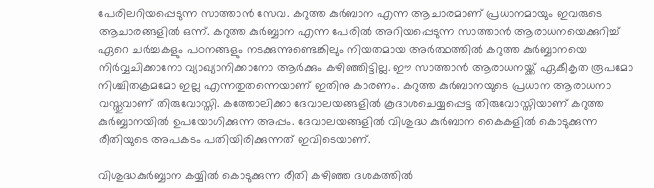പേരിലറിയപ്പെടുന്ന സാത്താൻ സേവ. കറുത്ത കുർബാന എന്ന ആചാരമാണ് പ്രധാനമായും ഇവരുടെ ആചാരങ്ങളിൽ ഒന്ന്. കറുത്ത കുര്‍ബ്ബാന എന്ന പേരില്‍ അറിയപ്പെടുന്ന സാത്താന്‍ ആരാധനയെക്കുറിച്ച് ഏറെ ചര്‍ച്ചകളും പഠനങ്ങളും നടക്കുന്നുണ്ടെങ്കിലും നിയതമായ അര്‍ത്ഥത്തില്‍ കറുത്ത കുര്‍ബ്ബാനയെ നിര്‍വ്വചിക്കാനോ വ്യാഖ്യാനിക്കാനോ ആര്‍ക്കും കഴിഞ്ഞിട്ടില്ല. ഈ സാത്താന്‍ ആരാധനയ്ക്ക് ഏകീകൃത രൂപമോ നിശ്ചിതക്രമമോ ഇല്ല എന്നതുതന്നെയാണ് ഇതിനു കാരണം. കറുത്ത കുർബാനയുടെ പ്രധാന ആരാധനാ വസ്തുവാണ് തിരുവോസ്തി. കത്തോലിക്കാ ദേവാലയങ്ങളില്‍ കൂദാശചെയ്യപ്പെട്ട തിരുവോസ്തിയാണ് കറുത്ത കുര്‍ബ്ബാനയില്‍ ഉപയോഗിക്കുന്ന അപ്പം. ദേവാലയങ്ങളിൽ വിശുദ്ധ കുർബാന കൈകളിൽ കൊടുക്കുന്ന രീതിയുടെ അപകടം പതിയിരിക്കുന്നത് ഇവിടെയാണ്.

വിശുദ്ധകുര്‍ബ്ബാന കയ്യില്‍ കൊടുക്കുന്ന രീതി കഴിഞ്ഞ ദശകത്തില്‍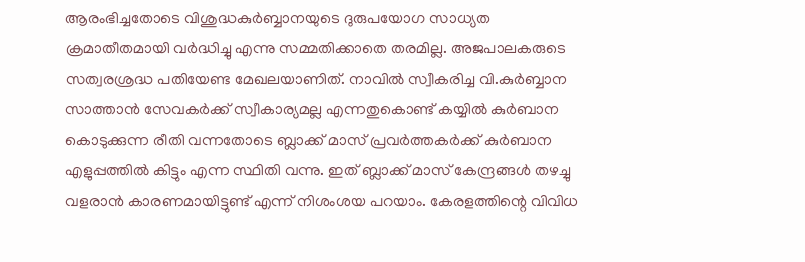ആരംഭിച്ചതോടെ വിശുദ്ധകുര്‍ബ്ബാനയുടെ ദുരുപയോഗ സാധ്യത ക്രമാതീതമായി വര്‍ദ്ധിച്ചു എന്നു സമ്മതിക്കാതെ തരമില്ല. അജപാലകരുടെ സത്വരശ്രദ്ധ പതിയേണ്ട മേഖലയാണിത്. നാവില്‍ സ്വീകരിച്ച വി.കുര്‍ബ്ബാന സാത്താന്‍ സേവകര്‍ക്ക് സ്വീകാര്യമല്ല എന്നതുകൊണ്ട് കയ്യിൽ കുർബാന കൊടുക്കുന്ന രീതി വന്നതോടെ ബ്ലാക്ക് മാസ് പ്രവർത്തകർക്ക് കുർബാന എളുപ്പത്തിൽ കിട്ടും എന്ന സ്ഥിതി വന്നു. ഇത് ബ്ലാക്ക് മാസ് കേന്ദ്രങ്ങൾ തഴച്ചു വളരാൻ കാരണമായിട്ടുണ്ട് എന്ന് നിശംശയ പറയാം. കേരളത്തിന്റെ വിവിധ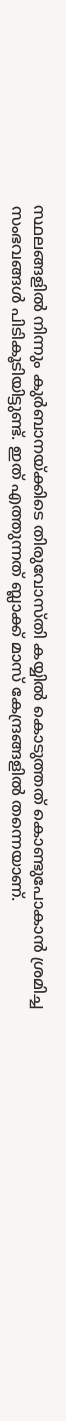സ്ഥലങ്ങളിൽ നിന്നും കുർബാനയ്ക്കിടെ തിരുവോസ്തി കയ്യിൽ കൊടുത്തത് കൊണ്ടുപോകാൻ ശ്രമിച്ച സംഭവങ്ങൾ പിടികൂടിയിട്ടുണ്ട്. ഇത് എത്തുന്നത് ബ്ലാക്ക് മാസ് കേന്ദ്രങ്ങളിൽ തന്നെയാണ്.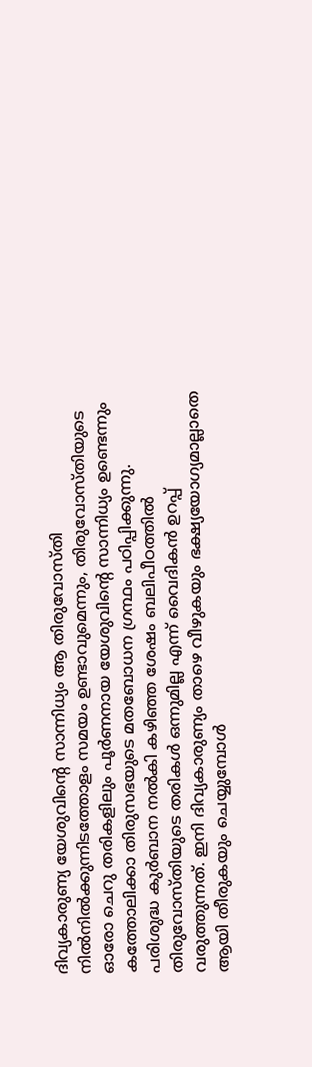ദിവ്യകാരുണ്യ യേശുവിന്റെ സാന്നിധ്യം ആ തിരുവോസ്തി നിൽനിൽക്കുന്നിടത്തോളം സമയം ഉണ്ടാവുമെന്നും, തിരുവോസ്തിയുടെ ഓരോ ചെറു തരികളിലും പൂർണനായ യേശുവിന്റെ സാന്നിധ്യം ഉണ്ടെന്നും കത്തോലിക്കാ തിരുസഭയുടെ മതബോധന ഗ്രന്ഥം പഠിപ്പിക്കുന്നു. പരിശുദ്ധ കുർബാന നൽകി കഴിഞ്ഞ ശേഷം ബലിപീഠത്തിൽ തിരുവോസ്തിയുടെ തരികൾ ഒന്നുമില്ല എന്ന് വൈദികൻ ഉറപ്പ് വരുത്തുന്നത്. ഇനി ദിവ്യകാരുണ്യം താഴെ വീഴുകയും ഭക്ഷ്യയോഗ്യമാല്ലാതെ ആയി തീരുകയും ചെയ്യുമ്പോൾ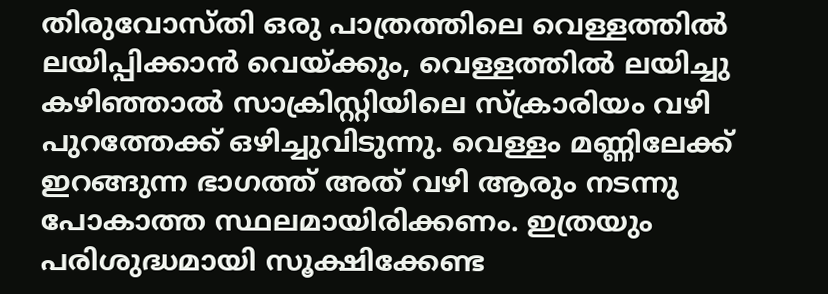തിരുവോസ്തി ഒരു പാത്രത്തിലെ വെള്ളത്തിൽ ലയിപ്പിക്കാൻ വെയ്ക്കും, വെള്ളത്തിൽ ലയിച്ചു കഴിഞ്ഞാൽ സാക്രിസ്റ്റിയിലെ സ്ക്രാരിയം വഴി പുറത്തേക്ക് ഒഴിച്ചുവിടുന്നു. വെള്ളം മണ്ണിലേക്ക് ഇറങ്ങുന്ന ഭാഗത്ത് അത് വഴി ആരും നടന്നു പോകാത്ത സ്ഥലമായിരിക്കണം. ഇത്രയും പരിശുദ്ധമായി സൂക്ഷിക്കേണ്ട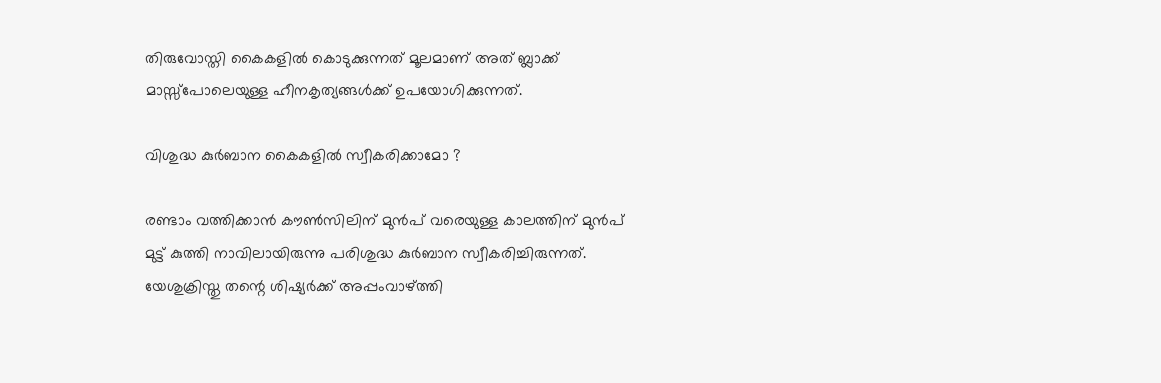തിരുവോസ്തി കൈകളിൽ കൊടുക്കുന്നത് മൂലമാണ് അത് ബ്ലാക്ക് മാസ്സ്‌പോലെയുള്ള ഹീനകൃത്യങ്ങൾക്ക് ഉപയോഗിക്കുന്നത്.

വിശുദ്ധ കുർബാന കൈകളിൽ സ്വീകരിക്കാമോ ?

രണ്ടാം വത്തിക്കാൻ കൗൺസിലിന് മുൻപ് വരെയുള്ള കാലത്തിന് മുൻപ് മുട്ട് കുത്തി നാവിലായിരുന്നു പരിശുദ്ധ കുർബാന സ്വീകരിച്ചിരുന്നത്. യേശുക്രിസ്തു തന്റെ ശിഷ്യർക്ക് അപ്പംവാഴ്ത്തി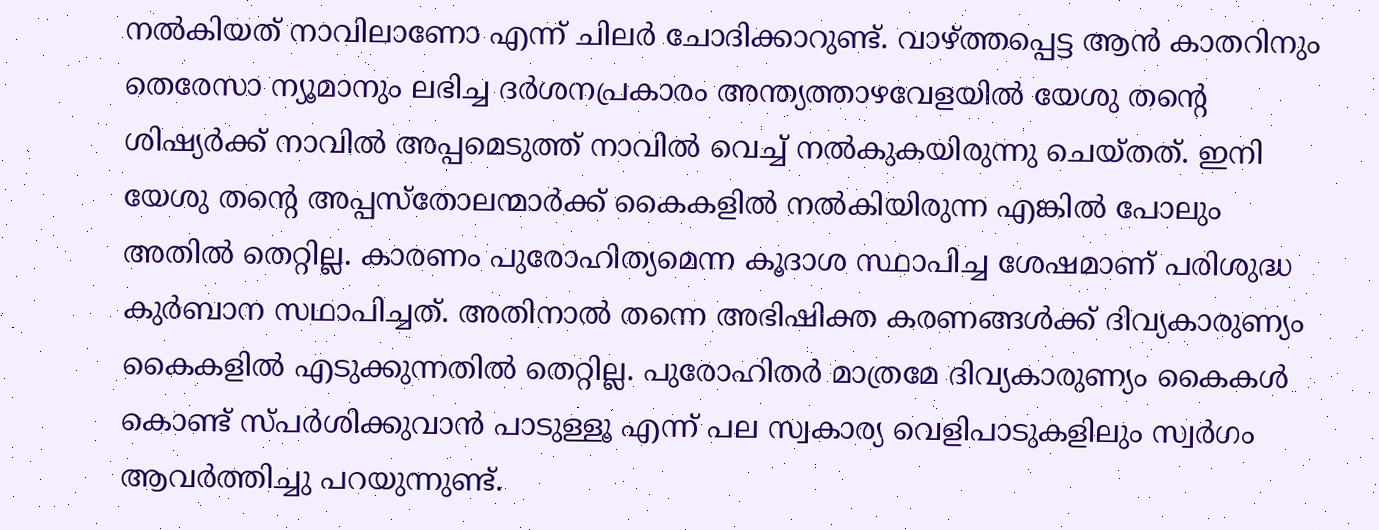നൽകിയത് നാവിലാണോ എന്ന് ചിലർ ചോദിക്കാറുണ്ട്. വാഴ്ത്തപ്പെട്ട ആൻ കാതറിനും തെരേസാ ന്യൂമാനും ലഭിച്ച ദർശനപ്രകാരം അന്ത്യത്താഴവേളയിൽ യേശു തന്റെ ശിഷ്യർക്ക് നാവിൽ അപ്പമെടുത്ത് നാവിൽ വെച്ച് നൽകുകയിരുന്നു ചെയ്തത്. ഇനി യേശു തന്റെ അപ്പസ്തോലന്മാർക്ക് കൈകളിൽ നൽകിയിരുന്ന എങ്കിൽ പോലും അതിൽ തെറ്റില്ല. കാരണം പുരോഹിത്യമെന്ന കൂദാശ സ്ഥാപിച്ച ശേഷമാണ് പരിശുദ്ധ കുർബാന സഥാപിച്ചത്. അതിനാൽ തന്നെ അഭിഷിക്ത കരണങ്ങൾക്ക് ദിവ്യകാരുണ്യം കൈകളിൽ എടുക്കുന്നതിൽ തെറ്റില്ല. പുരോഹിതർ മാത്രമേ ദിവ്യകാരുണ്യം കൈകൾ കൊണ്ട് സ്പർശിക്കുവാൻ പാടുള്ളൂ എന്ന് പല സ്വകാര്യ വെളിപാടുകളിലും സ്വർഗം ആവർത്തിച്ചു പറയുന്നുണ്ട്.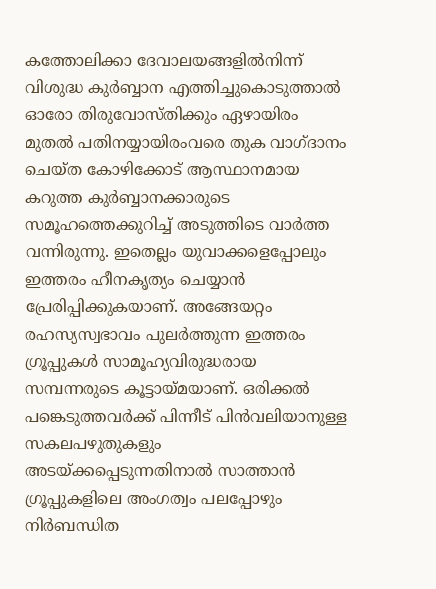കത്തോലിക്കാ ദേവാലയങ്ങളില്‍നിന്ന് വിശുദ്ധ കുര്‍ബ്ബാന എത്തിച്ചുകൊടുത്താല്‍ ഓരോ തിരുവോസ്തിക്കും ഏഴായിരം മുതല്‍ പതിനയ്യായിരംവരെ തുക വാഗ്ദാനം ചെയ്ത കോഴിക്കോട് ആസ്ഥാനമായ കറുത്ത കുര്‍ബ്ബാനക്കാരുടെ സമൂഹത്തെക്കുറിച്ച് അടുത്തിടെ വാർത്ത വന്നിരുന്നു. ഇതെല്ലം യുവാക്കളെപ്പോലും ഇത്തരം ഹീനകൃത്യം ചെയ്യാൻ പ്രേരിപ്പിക്കുകയാണ്. അങ്ങേയറ്റം രഹസ്യസ്വഭാവം പുലര്‍ത്തുന്ന ഇത്തരം ഗ്രൂപ്പുകള്‍ സാമൂഹ്യവിരുദ്ധരായ സമ്പന്നരുടെ കൂട്ടായ്മയാണ്. ഒരിക്കല്‍ പങ്കെടുത്തവര്‍ക്ക് പിന്നീട് പിന്‍വലിയാനുള്ള സകലപഴുതുകളും അടയ്ക്കപ്പെടുന്നതിനാല്‍ സാത്താന്‍ ഗ്രൂപ്പുകളിലെ അംഗത്വം പലപ്പോഴും നിര്‍ബന്ധിത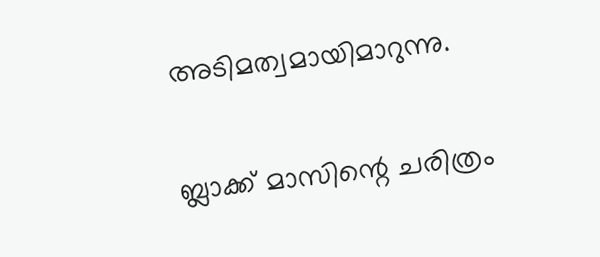അടിമത്വമായിമാറുന്നു.

ബ്ലാക്ക് മാസിന്റെ ചരിത്രം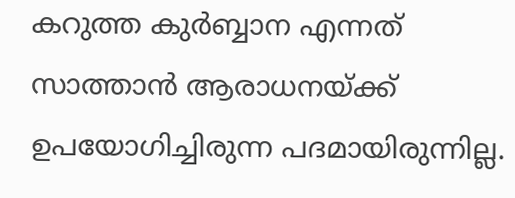കറുത്ത കുര്‍ബ്ബാന എന്നത് സാത്താന്‍ ആരാധനയ്ക്ക് ഉപയോഗിച്ചിരുന്ന പദമായിരുന്നില്ല.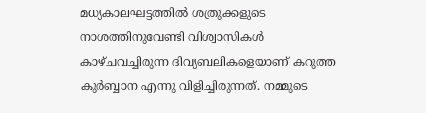മധ്യകാലഘട്ടത്തില്‍ ശത്രുക്കളുടെ നാശത്തിനുവേണ്ടി വിശ്വാസികള്‍ കാഴ്ചവച്ചിരുന്ന ദിവ്യബലികളെയാണ് കറുത്ത കുര്‍ബ്ബാന എന്നു വിളിച്ചിരുന്നത്. നമ്മുടെ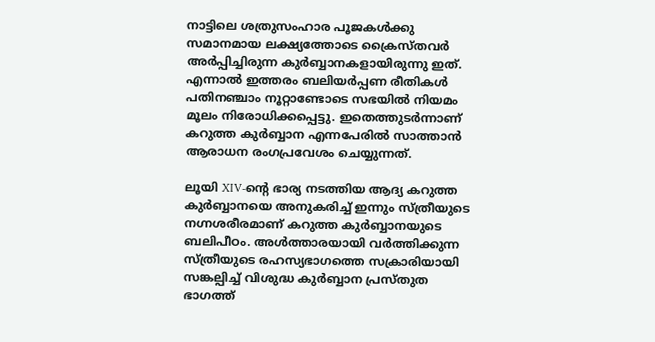നാട്ടിലെ ശത്രുസംഹാര പൂജകള്‍ക്കു സമാനമായ ലക്ഷ്യത്തോടെ ക്രൈസ്തവര്‍ അര്‍പ്പിച്ചിരുന്ന കുര്‍ബ്ബാനകളായിരുന്നു ഇത്. എന്നാല്‍ ഇത്തരം ബലിയര്‍പ്പണ രീതികള്‍ പതിനഞ്ചാം നൂറ്റാണ്ടോടെ സഭയില്‍ നിയമം മൂലം നിരോധിക്കപ്പെട്ടു. ഇതെത്തുടര്‍ന്നാണ് കറുത്ത കുര്‍ബ്ബാന എന്നപേരില്‍ സാത്താന്‍ ആരാധന രംഗപ്രവേശം ചെയ്യുന്നത്.

ലൂയി XIV-ന്‍റെ ഭാര്യ നടത്തിയ ആദ്യ കറുത്ത കുര്‍ബ്ബാനയെ അനുകരിച്ച് ഇന്നും സ്ത്രീയുടെ നഗ്നശരീരമാണ് കറുത്ത കുര്‍ബ്ബാനയുടെ ബലിപീഠം. അള്‍ത്താരയായി വര്‍ത്തിക്കുന്ന സ്ത്രീയുടെ രഹസ്യഭാഗത്തെ സക്രാരിയായി സങ്കല്പിച്ച് വിശുദ്ധ കുര്‍ബ്ബാന പ്രസ്തുത ഭാഗത്ത്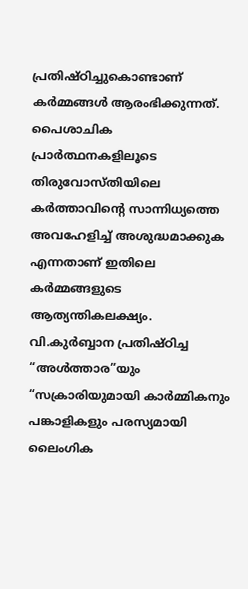പ്രതിഷ്ഠിച്ചുകൊണ്ടാണ് കര്‍മ്മങ്ങള്‍ ആരംഭിക്കുന്നത്. പൈശാചിക പ്രാര്‍ത്ഥനകളിലൂടെ തിരുവോസ്തിയിലെ കര്‍ത്താവിന്‍റെ സാന്നിധ്യത്തെ അവഹേളിച്ച് അശുദ്ധമാക്കുക എന്നതാണ് ഇതിലെ കര്‍മ്മങ്ങളുടെ ആത്യന്തികലക്ഷ്യം. വി.കുര്‍ബ്ബാന പ്രതിഷ്ഠിച്ച “അള്‍ത്താര”യും “സക്രാരിയുമായി കാര്‍മ്മികനും പങ്കാളികളും പരസ്യമായി ലൈംഗിക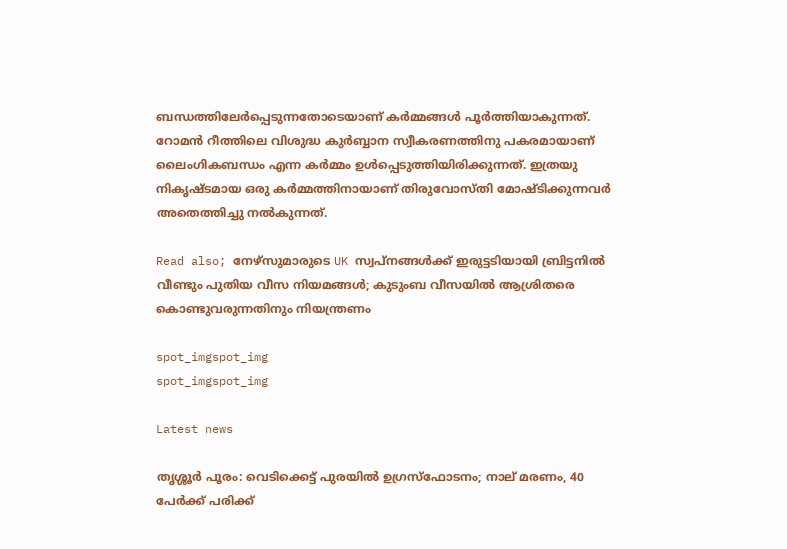ബന്ധത്തിലേര്‍പ്പെടുന്നതോടെയാണ് കര്‍മ്മങ്ങള്‍ പൂര്‍ത്തിയാകുന്നത്. റോമന്‍ റീത്തിലെ വിശുദ്ധ കുര്‍ബ്ബാന സ്വീകരണത്തിനു പകരമായാണ് ലൈംഗികബന്ധം എന്ന കര്‍മ്മം ഉള്‍പ്പെടുത്തിയിരിക്കുന്നത്. ഇത്രയു നികൃഷ്ടമായ ഒരു കർമ്മത്തിനായാണ് തിരുവോസ്തി മോഷ്ടിക്കുന്നവർ അതെത്തിച്ചു നൽകുന്നത്.

Read also; നേഴ്‌സുമാരുടെ UK സ്വപ്നങ്ങൾക്ക് ഇരുട്ടടിയായി ബ്രിട്ടനിൽ വീണ്ടും പുതിയ വീസ നിയമങ്ങൾ; കുടുംബ വീസയിൽ ആശ്രിതരെ കൊണ്ടുവരുന്നതിനും നിയന്ത്രണം

spot_imgspot_img
spot_imgspot_img

Latest news

തൃശ്ശൂർ പൂരം: വെടിക്കെട്ട് പുരയിൽ ഉഗ്രസ്ഫോടനം; നാല് മരണം, 40 പേർക്ക് പരിക്ക്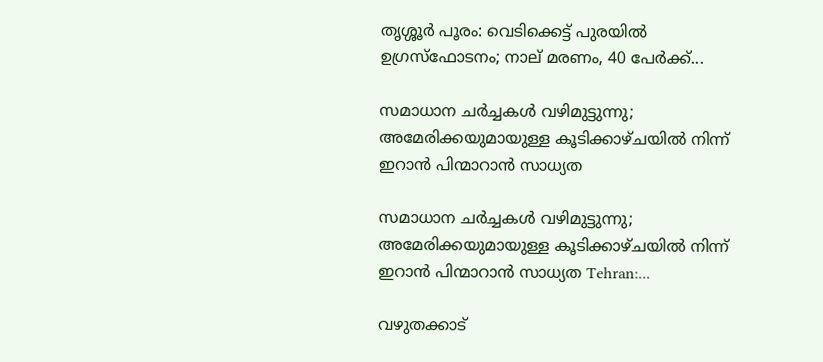തൃശ്ശൂർ പൂരം: വെടിക്കെട്ട് പുരയിൽ ഉഗ്രസ്ഫോടനം; നാല് മരണം, 40 പേർക്ക്...

സമാധാന ചർച്ചകൾ വഴിമുട്ടുന്നു; അമേരിക്കയുമായുള്ള കൂടിക്കാഴ്ചയിൽ നിന്ന് ഇറാൻ പിന്മാറാൻ സാധ്യത

സമാധാന ചർച്ചകൾ വഴിമുട്ടുന്നു; അമേരിക്കയുമായുള്ള കൂടിക്കാഴ്ചയിൽ നിന്ന് ഇറാൻ പിന്മാറാൻ സാധ്യത Tehran:...

വഴുതക്കാട്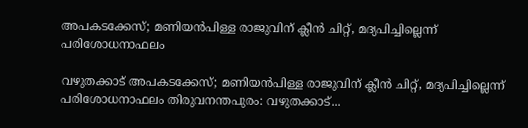അപകടക്കേസ്; മണിയൻപിള്ള രാജുവിന് ക്ലീൻ ചിറ്റ്, മദ്യപിച്ചില്ലെന്ന് പരിശോധനാഫലം

വഴുതക്കാട് അപകടക്കേസ്; മണിയൻപിള്ള രാജുവിന് ക്ലീൻ ചിറ്റ്, മദ്യപിച്ചില്ലെന്ന് പരിശോധനാഫലം തിരുവനന്തപുരം: വഴുതക്കാട്...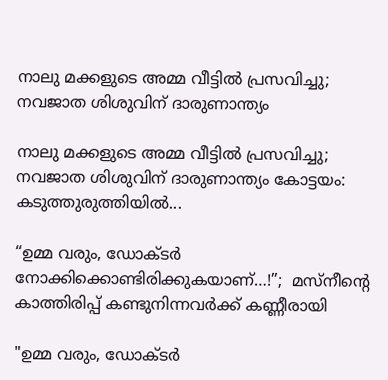നാലു മക്കളുടെ അമ്മ വീട്ടിൽ പ്രസവിച്ചു; നവജാത ശിശുവിന് ദാരുണാന്ത്യം

നാലു മക്കളുടെ അമ്മ വീട്ടിൽ പ്രസവിച്ചു; നവജാത ശിശുവിന് ദാരുണാന്ത്യം കോട്ടയം: കടുത്തുരുത്തിയിൽ...

“ഉമ്മ വരും, ഡോക്ടർ നോക്കിക്കൊണ്ടിരിക്കുകയാണ്…!”;  മസ്‌നീന്റെ കാത്തിരിപ്പ് കണ്ടുനിന്നവർക്ക് കണ്ണീരായി

"ഉമ്മ വരും, ഡോക്ടർ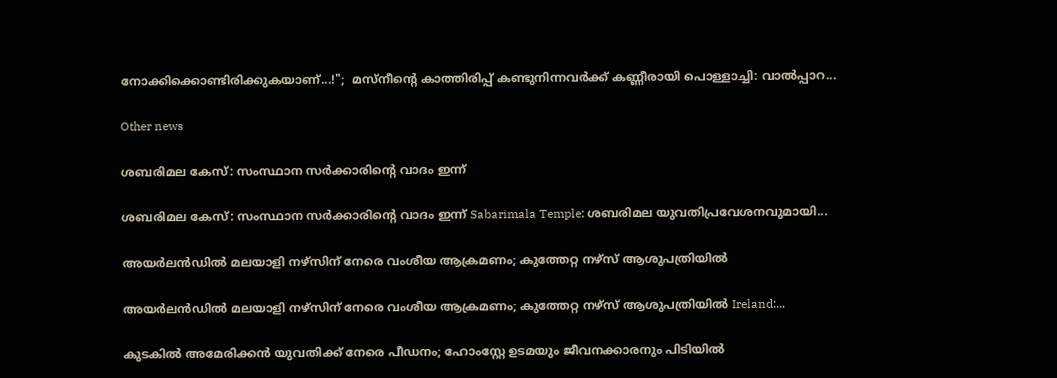നോക്കിക്കൊണ്ടിരിക്കുകയാണ്...!";  മസ്‌നീന്റെ കാത്തിരിപ്പ് കണ്ടുനിന്നവർക്ക് കണ്ണീരായി പൊള്ളാച്ചി: വാൽപ്പാറ...

Other news

ശബരിമല കേസ്: സംസ്ഥാന സർക്കാരിന്റെ വാദം ഇന്ന്

ശബരിമല കേസ്: സംസ്ഥാന സർക്കാരിന്റെ വാദം ഇന്ന് Sabarimala Temple: ശബരിമല യുവതിപ്രവേശനവുമായി...

അയർലൻഡിൽ മലയാളി നഴ്സിന് നേരെ വംശീയ ആക്രമണം; കുത്തേറ്റ നഴ്സ് ആശുപത്രിയിൽ

അയർലൻഡിൽ മലയാളി നഴ്സിന് നേരെ വംശീയ ആക്രമണം; കുത്തേറ്റ നഴ്സ് ആശുപത്രിയിൽ Ireland:...

കുടകിൽ അമേരിക്കൻ യുവതിക്ക് നേരെ പീഡനം; ഹോംസ്റ്റേ ഉടമയും ജീവനക്കാരനും പിടിയിൽ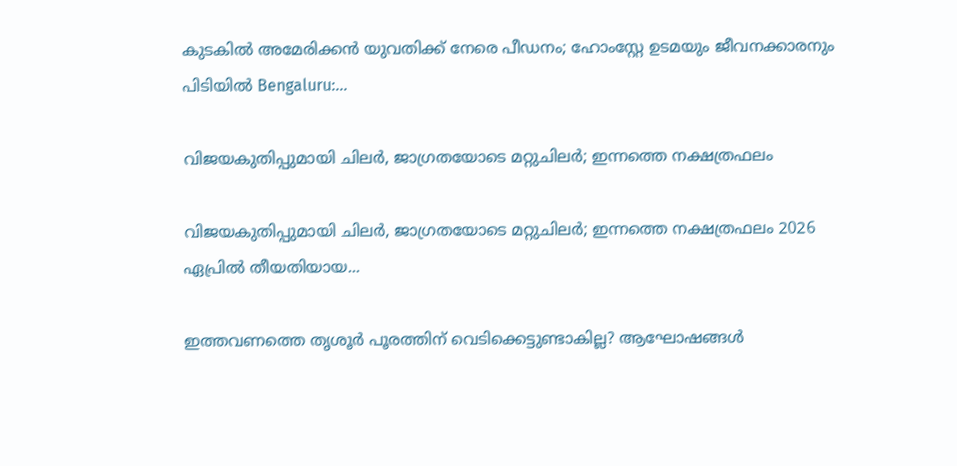കുടകിൽ അമേരിക്കൻ യുവതിക്ക് നേരെ പീഡനം; ഹോംസ്റ്റേ ഉടമയും ജീവനക്കാരനും പിടിയിൽ Bengaluru:...

വിജയകുതിപ്പുമായി ചിലർ, ജാഗ്രതയോടെ മറ്റുചിലർ; ഇന്നത്തെ നക്ഷത്രഫലം

വിജയകുതിപ്പുമായി ചിലർ, ജാഗ്രതയോടെ മറ്റുചിലർ; ഇന്നത്തെ നക്ഷത്രഫലം 2026 ഏപ്രിൽ തീയതിയായ...

ഇത്തവണത്തെ തൃശൂർ പൂരത്തിന് വെടിക്കെട്ടുണ്ടാകില്ല? ആഘോഷങ്ങൾ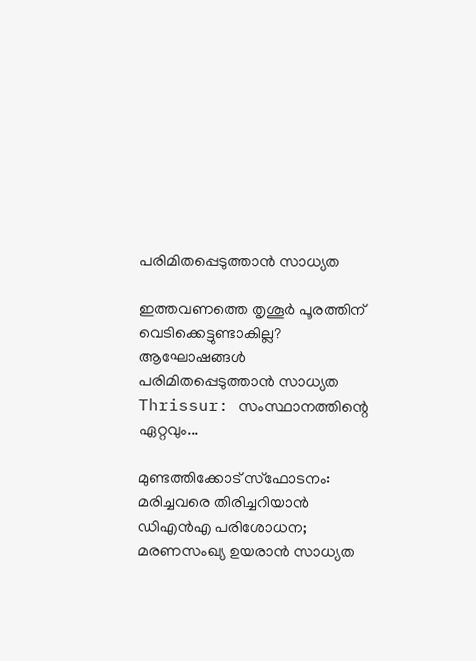പരിമിതപ്പെടുത്താൻ സാധ്യത

ഇത്തവണത്തെ തൃശൂർ പൂരത്തിന് വെടിക്കെട്ടുണ്ടാകില്ല? ആഘോഷങ്ങൾ പരിമിതപ്പെടുത്താൻ സാധ്യത Thrissur: സംസ്ഥാനത്തിന്റെ ഏറ്റവും...

മുണ്ടത്തിക്കോട് സ്ഫോടനം: മരിച്ചവരെ തിരിച്ചറിയാൻ ഡിഎൻഎ പരിശോധന; മരണസംഖ്യ ഉയരാൻ സാധ്യത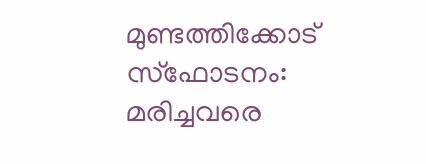മുണ്ടത്തിക്കോട് സ്ഫോടനം: മരിച്ചവരെ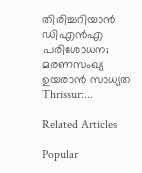തിരിച്ചറിയാൻ ഡിഎൻഎ പരിശോധന; മരണസംഖ്യ ഉയരാൻ സാധ്യത Thrissur:...

Related Articles

Popular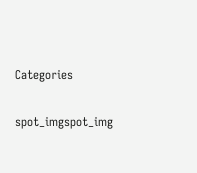Categories

spot_imgspot_img